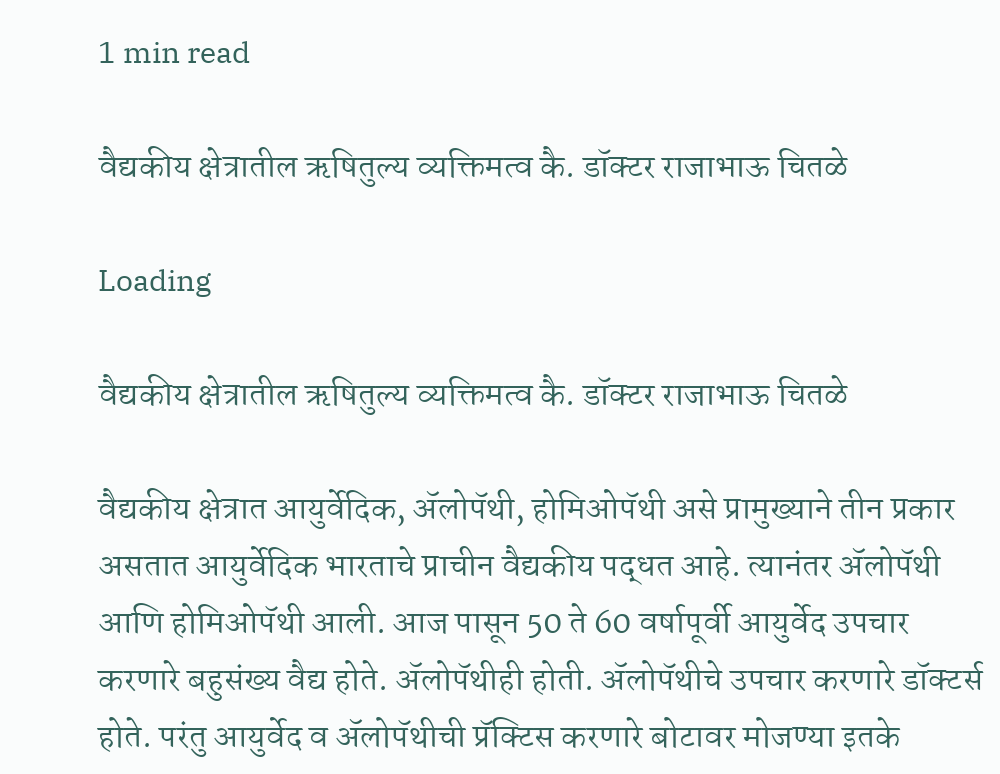1 min read

वैद्यकीय क्षेत्रातील ऋषितुल्य व्यक्तिमत्व कै. डॉक्टर राजाभाऊ चितळे

Loading

वैद्यकीय क्षेत्रातील ऋषितुल्य व्यक्तिमत्व कै. डॉक्टर राजाभाऊ चितळे

वैद्यकीय क्षेत्रात आयुर्वेदिक, ॲलोपॅथी, होमिओपॅथी असे प्रामुख्याने तीन प्रकार असतात आयुर्वेदिक भारताचे प्राचीन वैद्यकीय पद्धत आहे. त्यानंतर ॲलोपॅथी आणि होमिओपॅथी आली. आज पासून 50 ते 60 वर्षापूर्वी आयुर्वेद उपचार करणारे बहुसंख्य वैद्य होते. ॲलोपॅथीही होती. ॲलोपॅथीचे उपचार करणारे डॉक्टर्स होते. परंतु आयुर्वेद व ॲलोपॅथीची प्रॅक्टिस करणारे बोटावर मोजण्या इतके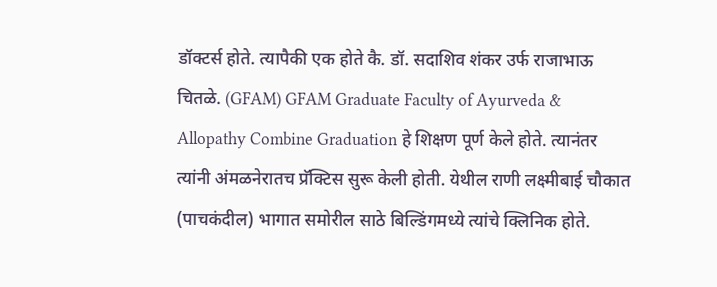डॉक्टर्स होते. त्यापैकी एक होते कै. डॉ. सदाशिव शंकर उर्फ राजाभाऊ चितळे. (GFAM) GFAM Graduate Faculty of Ayurveda & Allopathy Combine Graduation हे शिक्षण पूर्ण केले होते. त्यानंतर त्यांनी अंमळनेरातच प्रॅक्टिस सुरू केली होती. येथील राणी लक्ष्मीबाई चौकात (पाचकंदील) भागात समोरील साठे बिल्डिंगमध्ये त्यांचे क्लिनिक होते.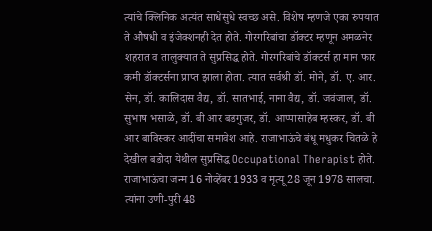त्यांचे क्लिनिक अत्यंत साधेसुधे स्वच्छ असे. विशेष म्हणजे एका रुपयात ते औषधी व इंजेक्शनही देत होते. गोरगरिबांचा डॉक्टर म्हणून अमळनेर शहरात व तालुक्यात ते सुप्रसिद्ध होते. गोरगरिबांचे डॉक्टर्स हा मान फार कमी डॉक्टर्सना प्राप्त झाला होता. त्यात सर्वश्री डॉ. मोने, डॉ. ए. आर. सेन, डॉ. कालिदास वैद्य, डॉ. सातभाई, नाना वैद्य, डॉ. जवंजाल, डॉ. सुभाष भसाळे, डॉ. बी आर बडगुजर, डॉ. आप्पासाहेब म्हस्कर, डॉ. बी आर बाविस्कर आदींचा समावेश आहे. राजाभाऊंचे बंधू मधुकर चितळे हे देखील बडोदा येथील सुप्रसिद्ध Occupational Therapist होते. राजाभाऊंचा जन्म 16 नोव्हेंबर 1933 व मृत्यू 28 जून 1978 सालचा. त्यांना उणी-पुरी 48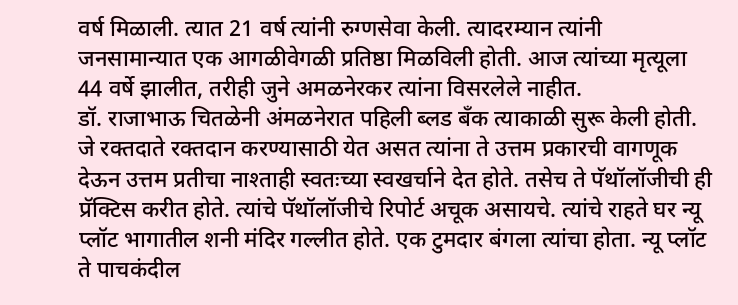वर्ष मिळाली. त्यात 21 वर्ष त्यांनी रुग्णसेवा केली. त्यादरम्यान त्यांनी जनसामान्यात एक आगळीवेगळी प्रतिष्ठा मिळविली होती. आज त्यांच्या मृत्यूला 44 वर्षे झालीत, तरीही जुने अमळनेरकर त्यांना विसरलेले नाहीत.
डॉ. राजाभाऊ चितळेनी अंमळनेरात पहिली ब्लड बँक त्याकाळी सुरू केली होती. जे रक्तदाते रक्तदान करण्यासाठी येत असत त्यांना ते उत्तम प्रकारची वागणूक देऊन उत्तम प्रतीचा नाश्ताही स्वतःच्या स्वखर्चाने देत होते. तसेच ते पॅथॉलॉजीची ही प्रॅक्टिस करीत होते. त्यांचे पॅथॉलॉजीचे रिपोर्ट अचूक असायचे. त्यांचे राहते घर न्यू प्लॉट भागातील शनी मंदिर गल्लीत होते. एक टुमदार बंगला त्यांचा होता. न्यू प्लॉट ते पाचकंदील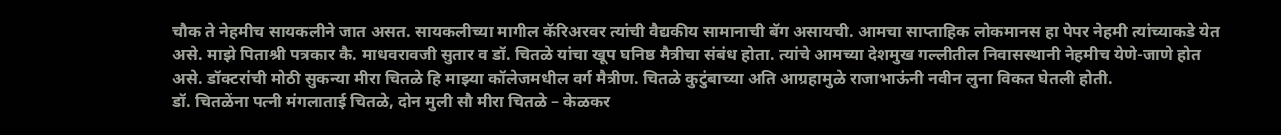चौक ते नेहमीच सायकलीने जात असत. सायकलीच्या मागील कॅरिअरवर त्यांची वैद्यकीय सामानाची बॅग असायची. आमचा साप्ताहिक लोकमानस हा पेपर नेहमी त्यांच्याकडे येत असे. माझे पिताश्री पत्रकार कै. माधवरावजी सुतार व डॉ. चितळे यांचा खूप घनिष्ठ मैत्रीचा संबंध होता. त्यांचे आमच्या देशमुख गल्लीतील निवासस्थानी नेहमीच येणे-जाणे होत असे. डॉक्टरांची मोठी सुकन्या मीरा चितळे हि माझ्या कॉलेजमधील वर्ग मैत्रीण. चितळे कुटुंबाच्या अति आग्रहामुळे राजाभाऊंनी नवीन लुना विकत घेतली होती.
डॉ. चितळेंना पत्नी मंगलाताई चितळे, दोन मुली सौ मीरा चितळे – केळकर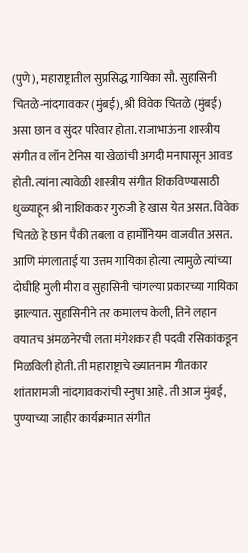(पुणे), महाराष्ट्रातील सुप्रसिद्ध गायिका सौ. सुहासिनी चितळे-नांदगावकर (मुंबई), श्री विवेक चितळे (मुंबई) असा छान व सुंदर परिवार होता. राजाभाऊंना शास्त्रीय संगीत व लॉन टेनिस या खेळांची अगदी मनापासून आवड होती. त्यांना त्यावेळी शास्त्रीय संगीत शिकविण्यासाठी धुळ्याहून श्री नाशिककर गुरुजी हे खास येत असत. विवेक चितळे हे छान पैकी तबला व हार्मोनियम वाजवीत असत. आणि मंगलाताई या उत्तम गायिका होत्या त्यामुळे त्यांच्या दोघीहि मुली मीरा व सुहासिनी चांगल्या प्रकारच्या गायिका झाल्यात. सुहासिनीने तर कमालच केली, तिने लहान वयातच अंमळनेरची लता मंगेशकर ही पदवी रसिकांकडून मिळविली होती. ती महाराष्ट्राचे ख्यातनाम गीतकार शांतारामजी नांदगावकरांची स्नुषा आहे. ती आज मुंबई, पुण्याच्या जाहीर कार्यक्रमात संगीत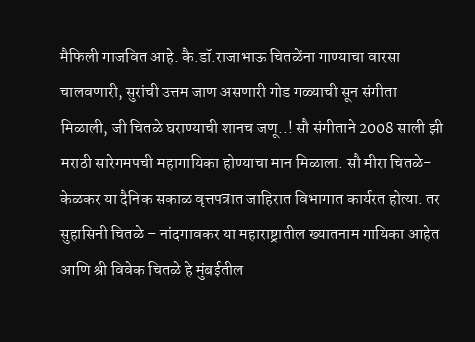मैफिली गाजवित आहे. कै.डॉ.राजाभाऊ चितळेंना गाण्याचा वारसा चालवणारी, सुरांची उत्तम जाण असणारी गोड गळ्याची सून संगीता मिळाली, जी चितळे घराण्याची शानच जणू..! सौ संगीताने 2008 साली झी मराठी सारेगमपची महागायिका होण्याचा मान मिळाला. सौ मीरा चितळे-केळकर या दैनिक सकाळ वृत्तपत्रात जाहिरात विभागात कार्यरत होत्या. तर सुहासिनी चितळे – नांदगावकर या महाराष्ट्रातील ख्यातनाम गायिका आहेत आणि श्री विवेक चितळे हे मुंबईतील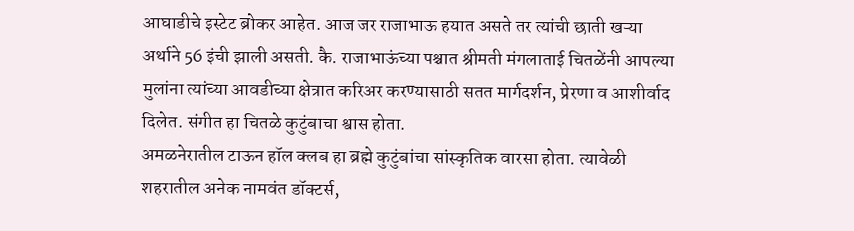आघाडीचे इस्टेट ब्रोकर आहेत. आज जर राजाभाऊ हयात असते तर त्यांची छाती खऱ्या अर्थाने 56 इंची झाली असती. कै. राजाभाऊंच्या पश्चात श्रीमती मंगलाताई चितळेंनी आपल्या मुलांना त्यांच्या आवडीच्या क्षेत्रात करिअर करण्यासाठी सतत मार्गदर्शन, प्रेरणा व आशीर्वाद दिलेत. संगीत हा चितळे कुटुंबाचा श्वास होता.
अमळनेरातील टाऊन हॉल क्लब हा ब्रह्मे कुटुंबांचा सांस्कृतिक वारसा होता. त्यावेळी शहरातील अनेक नामवंत डॉक्टर्स,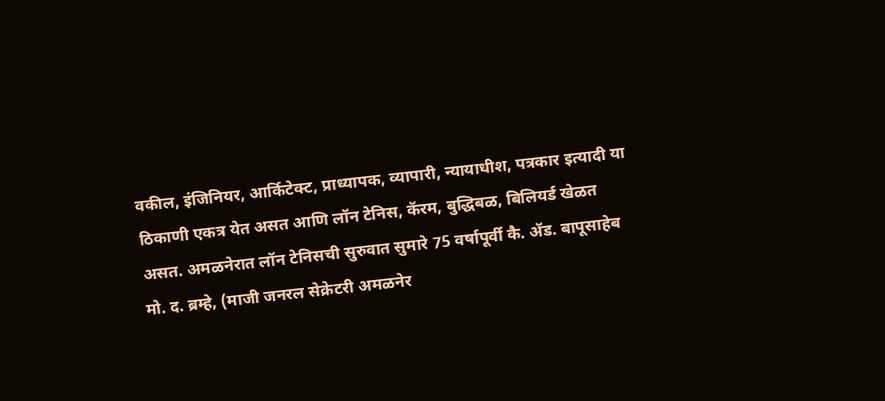वकील, इंजिनियर, आर्किटेक्ट, प्राध्यापक, व्यापारी, न्यायाधीश, पत्रकार इत्यादी या ठिकाणी एकत्र येत असत आणि लॉन टेनिस, कॅरम, बुद्धिबळ, बिलियर्ड खेळत असत. अमळनेरात लॉन टेनिसची सुरुवात सुमारे 75 वर्षापूर्वी कै. ॲड. बापूसाहेब मो. द. ब्रम्हे, (माजी जनरल सेक्रेटरी अमळनेर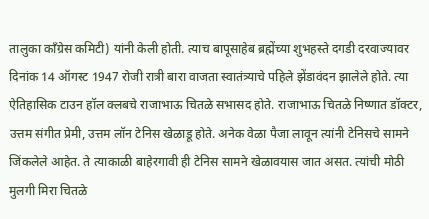तालुका काँग्रेस कमिटी) यांनी केली होती. त्याच बापूसाहेब ब्रह्मेंच्या शुभहस्ते दगडी दरवाज्यावर दिनांक 14 ऑगस्ट 1947 रोजी रात्री बारा वाजता स्वातंत्र्याचे पहिले झेंडावंदन झालेले होते. त्या ऐतिहासिक टाउन हॉल क्लबचे राजाभाऊ चितळे सभासद होते. राजाभाऊ चितळे निष्णात डॉक्टर, उत्तम संगीत प्रेमी, उत्तम लॉन टेनिस खेळाडू होते. अनेक वेळा पैजा लावून त्यांनी टेनिसचे सामने जिंकलेले आहेत. ते त्याकाळी बाहेरगावी ही टेनिस सामने खेळावयास जात असत. त्यांची मोठी मुलगी मिरा चितळे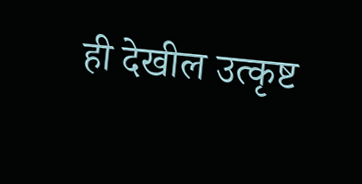ही देखील उत्कृष्ट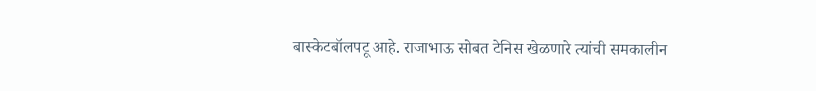बास्केटबॉलपटू आहे. राजाभाऊ सोबत टेनिस खेळणारे त्यांची समकालीन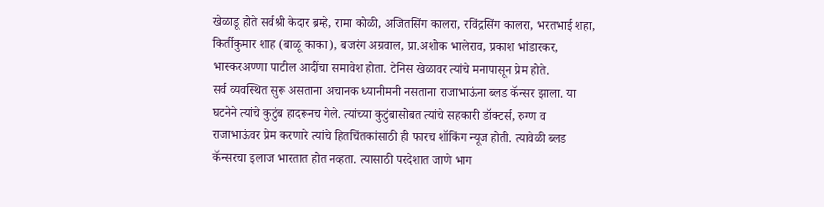खेळाडू होते सर्वश्री केदार ब्रम्हे, रामा कोळी, अजितसिंग कालरा, रविंद्रसिंग कालरा, भरतभाई शहा, किर्तीकुमार शाह (बाळू काका), बजरंग अग्रवाल, प्रा.अशोक भालेराव, प्रकाश भांडारकर, भास्करअण्णा पाटील आदींचा समावेश होता. टेनिस खेळावर त्यांचे मनापासून प्रेम होते.
सर्व व्यवस्थित सुरू असताना अचानक ध्यानीमनी नसताना राजाभाऊंना ब्लड कॅन्सर झाला. या घटनेने त्यांचे कुटुंब हादरूनच गेले. त्यांच्या कुटुंबासोबत त्यांचे सहकारी डॉक्टर्स, रुग्ण व राजाभाऊंवर प्रेम करणारे त्यांचे हितचिंतकांसाठी ही फारच शॉकिंग न्यूज होती. त्यावेळी ब्लड कॅन्सरचा इलाज भारतात होत नव्हता. त्यासाठी परदेशात जाणे भाग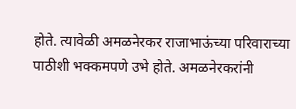होते. त्यावेळी अमळनेरकर राजाभाऊंच्या परिवाराच्या पाठीशी भक्कमपणे उभे होते. अमळनेरकरांनी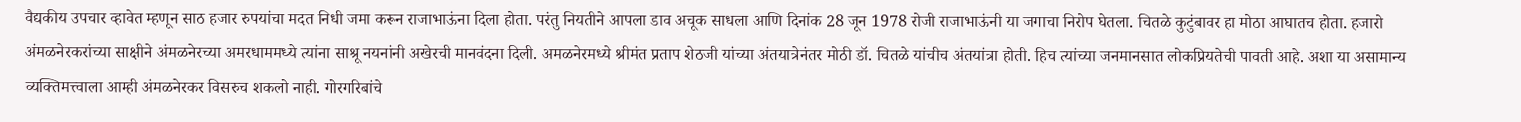वैद्यकीय उपचार व्हावेत म्हणून साठ हजार रुपयांचा मदत निधी जमा करून राजाभाऊंना दिला होता. परंतु नियतीने आपला डाव अचूक साधला आणि दिनांक 28 जून 1978 रोजी राजाभाऊंनी या जगाचा निरोप घेतला. चितळे कुटुंबावर हा मोठा आघातच होता. हजारो अंमळनेरकरांच्या साक्षीने अंमळनेरच्या अमरधाममध्ये त्यांना साश्रू नयनांनी अखेरची मानवंदना दिली. अमळनेरमध्ये श्रीमंत प्रताप शेठजी यांच्या अंतयात्रेनंतर मोठी डॉ. चितळे यांचीच अंतयांत्रा होती. हिच त्यांच्या जनमानसात लोकप्रियतेची पावती आहे. अशा या असामान्य व्यक्तिमत्त्वाला आम्ही अंमळनेरकर विसरुच शकलो नाही. गोरगरिबांचे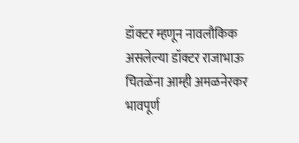डॉक्टर म्हणून नावलौकिक असलेल्या डॉक्टर राजाभाऊ चितळेंना आम्ही अमळनेरकर भावपूर्ण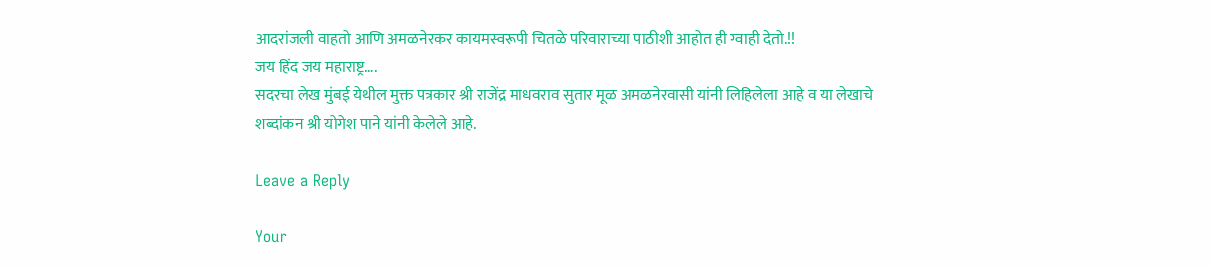आदरांजली वाहतो आणि अमळनेरकर कायमस्वरूपी चितळे परिवाराच्या पाठीशी आहोत ही ग्वाही देतो.!!
जय हिंद जय महाराष्ट्र….
सदरचा लेख मुंबई येथील मुक्त पत्रकार श्री राजेंद्र माधवराव सुतार मूळ अमळनेरवासी यांनी लिहिलेला आहे व या लेखाचे शब्दांकन श्री योगेश पाने यांनी केलेले आहे.

Leave a Reply

Your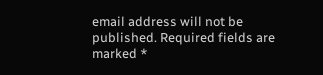email address will not be published. Required fields are marked *